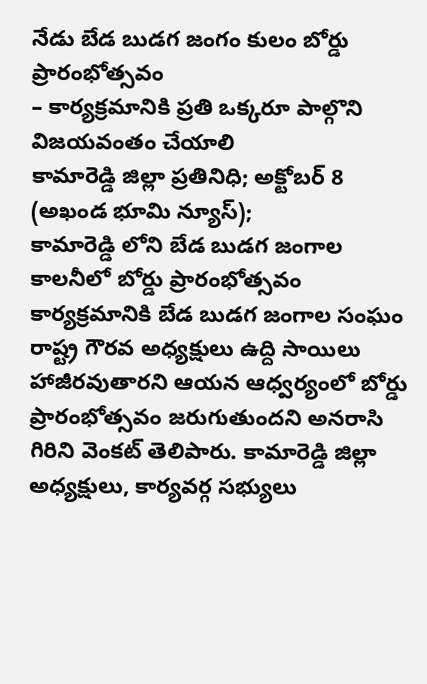నేడు బేడ బుడగ జంగం కులం బోర్డు ప్రారంభోత్సవం
– కార్యక్రమానికి ప్రతి ఒక్కరూ పాల్గొని విజయవంతం చేయాలి
కామారెడ్డి జిల్లా ప్రతినిధి; అక్టోబర్ 8 (అఖండ భూమి న్యూస్);
కామారెడ్డి లోని బేడ బుడగ జంగాల కాలనీలో బోర్డు ప్రారంభోత్సవం కార్యక్రమానికి బేడ బుడగ జంగాల సంఘం రాష్ట్ర గౌరవ అధ్యక్షులు ఉద్ది సాయిలు హాజీరవుతారని ఆయన ఆధ్వర్యంలో బోర్డు ప్రారంభోత్సవం జరుగుతుందని అనరాసి గిరిని వెంకట్ తెలిపారు. కామారెడ్డి జిల్లా అధ్యక్షులు, కార్యవర్గ సభ్యులు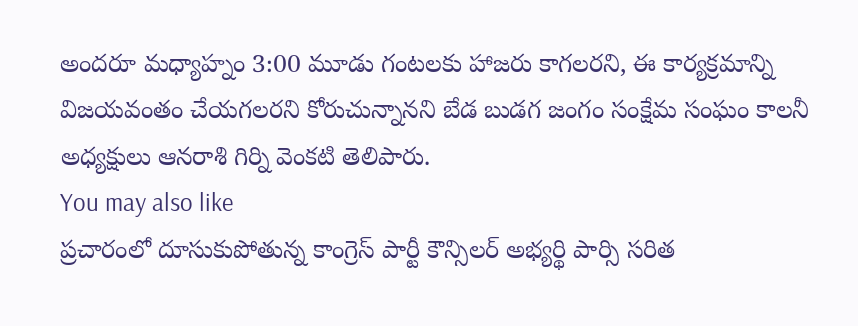అందరూ మధ్యాహ్నం 3:00 మూడు గంటలకు హాజరు కాగలరని, ఈ కార్యక్రమాన్ని విజయవంతం చేయగలరని కోరుచున్నానని బేడ బుడగ జంగం సంక్షేమ సంఘం కాలనీ అధ్యక్షులు ఆనరాశి గిర్ని వెంకటి తెలిపారు.
You may also like
ప్రచారంలో దూసుకుపోతున్న కాంగ్రెస్ పార్టీ కౌన్సిలర్ అభ్యర్థి పార్సి సరిత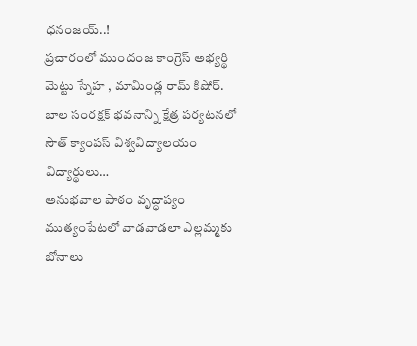ధనంజయ్..!
ప్రచారంలో ముందంజ కాంగ్రెస్ అభ్యర్థి మెట్టు స్నేహ , మామిండ్ల రామ్ కిషోర్.
బాల సంరక్షక్ భవనాన్ని క్షేత్ర పర్యటనలో సౌత్ క్యాంపస్ విశ్వవిద్యాలయం విద్యార్థులు…
అనుభవాల పాఠం వృద్ధాప్యం
ముత్యంపేటలో వాడవాడలా ఎల్లమ్మకు బోనాలు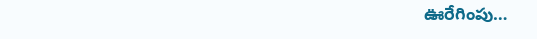ఊరేగింపు…